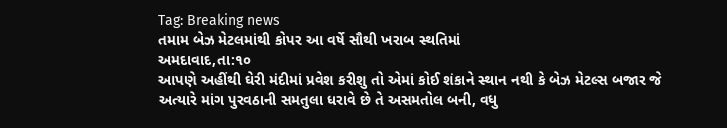Tag: Breaking news
તમામ બેઝ મેટલમાંથી કોપર આ વર્ષે સૌથી ખરાબ સ્થતિમાં
અમદાવાદ,તા:૧૦
આપણે અહીંથી ઘેરી મંદીમાં પ્રવેશ કરીશુ તો એમાં કોઈ શંકાને સ્થાન નથી કે બેઝ મેટલ્સ બજાર જે અત્યારે માંગ પુરવઠાની સમતુલા ધરાવે છે તે અસમતોલ બની, વધુ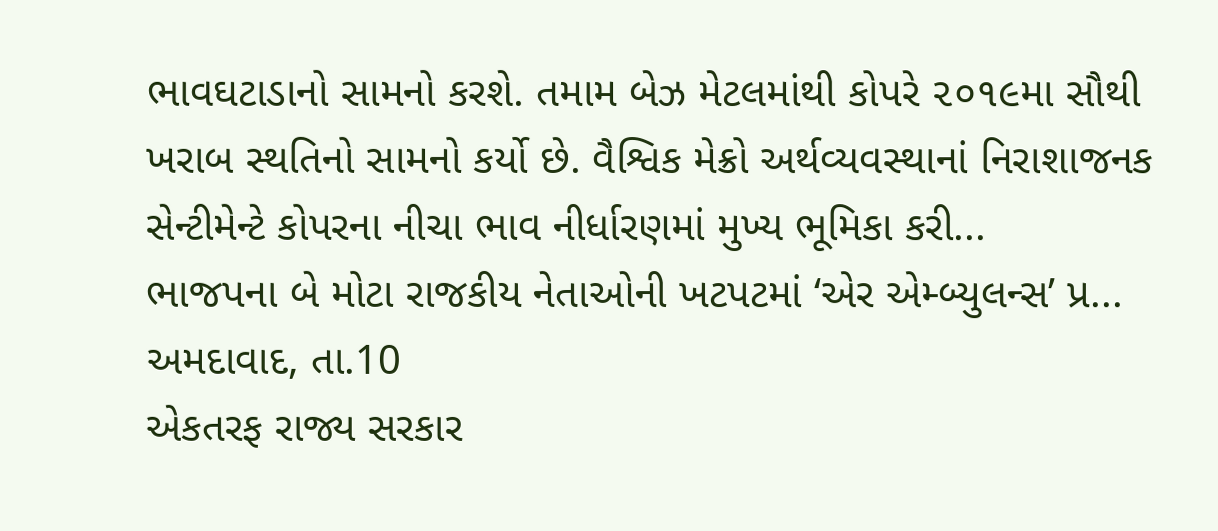ભાવઘટાડાનો સામનો કરશે. તમામ બેઝ મેટલમાંથી કોપરે ૨૦૧૯મા સૌથી ખરાબ સ્થતિનો સામનો કર્યો છે. વૈશ્વિક મેક્રો અર્થવ્યવસ્થાનાં નિરાશાજનક સેન્ટીમેન્ટે કોપરના નીચા ભાવ નીર્ધારણમાં મુખ્ય ભૂમિકા કરી...
ભાજપના બે મોટા રાજકીય નેતાઓની ખટપટમાં ‘એર એમ્બ્યુલન્સ’ પ્ર...
અમદાવાદ, તા.10
એકતરફ રાજ્ય સરકાર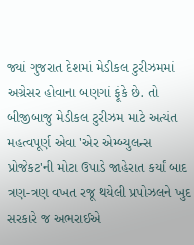જ્યાં ગુજરાત દેશમાં મેડીકલ ટુરીઝમમાં અગ્રેસર હોવાના બણગાં ફૂંકે છે. તો બીજીબાજુ મેડીકલ ટુરીઝમ માટે અત્યંત મહત્વપૂર્ણ એવા 'એર એમ્બ્યુલન્સ પ્રોજેકટ'ની મોટા ઉપાડે જાહેરાત કર્યાં બાદ ત્રણ-ત્રણ વખત રજૂ થયેલી પ્રપોઝલને ખુદ સરકારે જ અભરાઈએ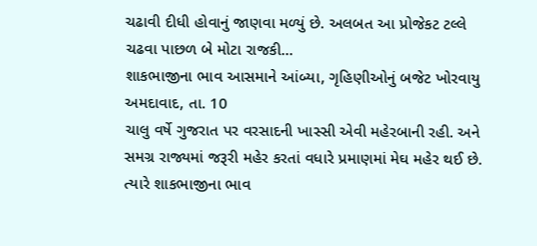ચઢાવી દીધી હોવાનું જાણવા મળ્યું છે. અલબત આ પ્રોજેકટ ટલ્લે ચઢવા પાછળ બે મોટા રાજકી...
શાકભાજીના ભાવ આસમાને આંબ્યા, ગૃહિણીઓનું બજેટ ખોરવાયુ
અમદાવાદ, તા. 10
ચાલુ વર્ષે ગુજરાત પર વરસાદની ખાસ્સી એવી મહેરબાની રહી. અને સમગ્ર રાજ્યમાં જરૂરી મહેર કરતાં વધારે પ્રમાણમાં મેઘ મહેર થઈ છે. ત્યારે શાકભાજીના ભાવ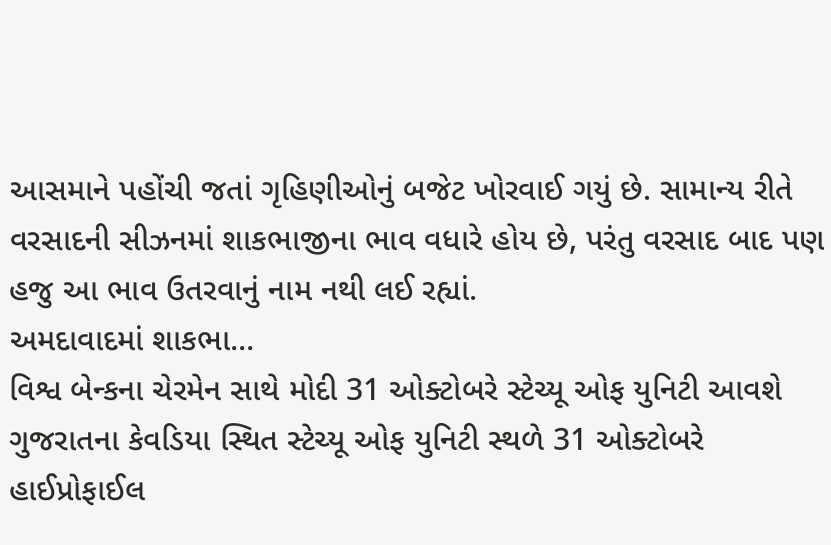આસમાને પહોંચી જતાં ગૃહિણીઓનું બજેટ ખોરવાઈ ગયું છે. સામાન્ય રીતે વરસાદની સીઝનમાં શાકભાજીના ભાવ વધારે હોય છે, પરંતુ વરસાદ બાદ પણ હજુ આ ભાવ ઉતરવાનું નામ નથી લઈ રહ્યાં.
અમદાવાદમાં શાકભા...
વિશ્વ બેન્કના ચેરમેન સાથે મોદી 31 ઓક્ટોબરે સ્ટેચ્યૂ ઓફ યુનિટી આવશે
ગુજરાતના કેવડિયા સ્થિત સ્ટેચ્યૂ ઓફ યુનિટી સ્થળે 31 ઓક્ટોબરે હાઈપ્રોફાઈલ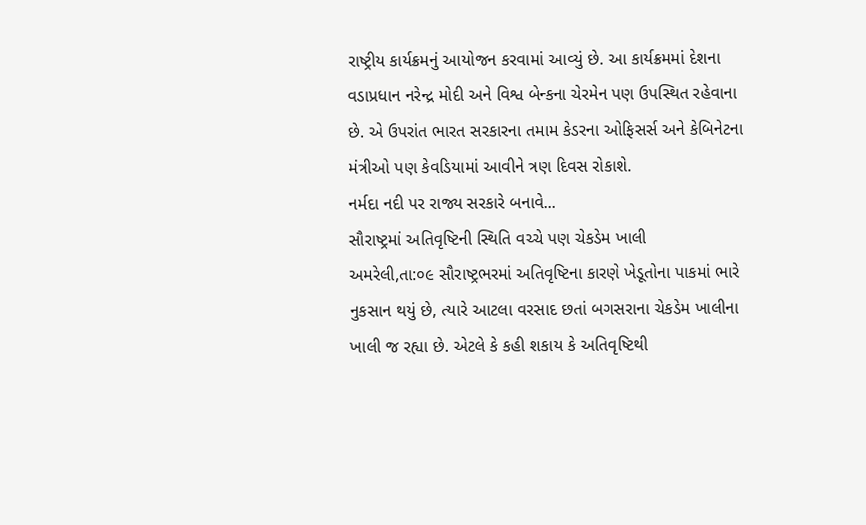રાષ્ટ્રીય કાર્યક્રમનું આયોજન કરવામાં આવ્યું છે. આ કાર્યક્રમમાં દેશના વડાપ્રધાન નરેન્દ્ર મોદી અને વિશ્વ બેન્કના ચેરમેન પણ ઉપસ્થિત રહેવાના છે. એ ઉપરાંત ભારત સરકારના તમામ કેડરના ઓફિસર્સ અને કેબિનેટના મંત્રીઓ પણ કેવડિયામાં આવીને ત્રણ દિવસ રોકાશે.
નર્મદા નદી પર રાજ્ય સરકારે બનાવે...
સૌરાષ્ટ્રમાં અતિવૃષ્ટિની સ્થિતિ વચ્ચે પણ ચેકડેમ ખાલી
અમરેલી,તા:૦૯ સૌરાષ્ટ્રભરમાં અતિવૃષ્ટિના કારણે ખેડૂતોના પાકમાં ભારે નુકસાન થયું છે, ત્યારે આટલા વરસાદ છતાં બગસરાના ચેકડેમ ખાલીના ખાલી જ રહ્યા છે. એટલે કે કહી શકાય કે અતિવૃષ્ટિથી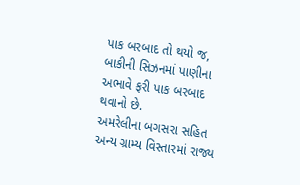પાક બરબાદ તો થયો જ, બાકીની સિઝનમાં પાણીના અભાવે ફરી પાક બરબાદ થવાનો છે.
અમરેલીના બગસરા સહિત અન્ય ગ્રામ્ય વિસ્તારમાં રાજ્ય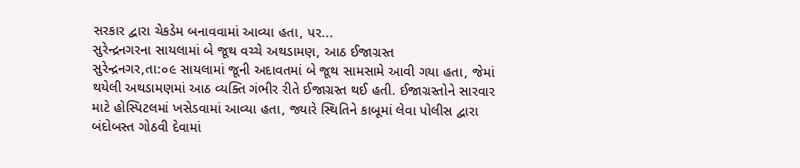સરકાર દ્વારા ચેકડેમ બનાવવામાં આવ્યા હતા, પર...
સુરેન્દ્રનગરના સાયલામાં બે જૂથ વચ્ચે અથડામણ, આઠ ઈજાગ્રસ્ત
સુરેન્દ્રનગર,તા:૦૯ સાયલામાં જૂની અદાવતમાં બે જૂથ સામસામે આવી ગયા હતા, જેમાં થયેલી અથડામણમાં આઠ વ્યક્તિ ગંભીર રીતે ઈજાગ્રસ્ત થઈ હતી. ઈજાગ્રસ્તોને સારવાર માટે હોસ્પિટલમાં ખસેડવામાં આવ્યા હતા, જ્યારે સ્થિતિને કાબૂમાં લેવા પોલીસ દ્વારા બંદોબસ્ત ગોઠવી દેવામાં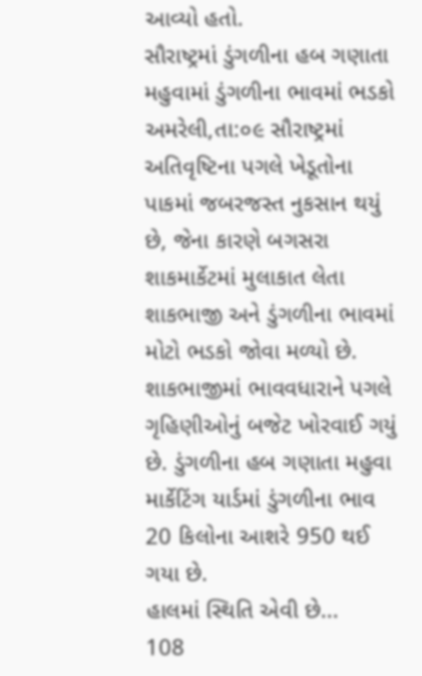આવ્યો હતો.
સૌરાષ્ટ્રમાં ડુંગળીના હબ ગણાતા મહુવામાં ડુંગળીના ભાવમાં ભડકો
અમરેલી,તા:૦૯ સૌરાષ્ટ્રમાં અતિવૃષ્ટિના પગલે ખેડૂતોના પાકમાં જબરજસ્ત નુકસાન થયું છે, જેના કારણે બગસરા શાકમાર્કેટમાં મુલાકાત લેતા શાકભાજી અને ડુંગળીના ભાવમાં મોટો ભડકો જોવા મળ્યો છે. શાકભાજીમાં ભાવવધારાને પગલે ગૃહિણીઓનું બજેટ ખોરવાઈ ગયું છે. ડુંગળીના હબ ગણાતા મહુવા માર્કેટિંગ યાર્ડમાં ડુંગળીના ભાવ 20 કિલોના આશરે 950 થઈ ગયા છે.
હાલમાં સ્થિતિ એવી છે...
108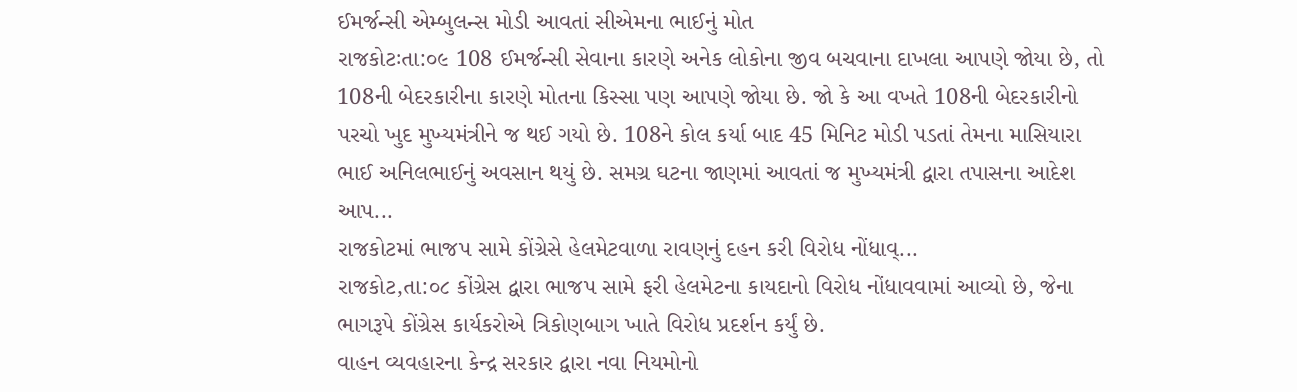ઈમર્જન્સી એમ્બુલન્સ મોડી આવતાં સીએમના ભાઈનું મોત
રાજકોટઃતા:૦૯ 108 ઈમર્જન્સી સેવાના કારણે અનેક લોકોના જીવ બચવાના દાખલા આપણે જોયા છે, તો 108ની બેદરકારીના કારણે મોતના કિસ્સા પણ આપણે જોયા છે. જો કે આ વખતે 108ની બેદરકારીનો પરચો ખુદ મુખ્યમંત્રીને જ થઈ ગયો છે. 108ને કોલ કર્યા બાદ 45 મિનિટ મોડી પડતાં તેમના માસિયારા ભાઈ અનિલભાઈનું અવસાન થયું છે. સમગ્ર ઘટના જાણમાં આવતાં જ મુખ્યમંત્રી દ્વારા તપાસના આદેશ આપ...
રાજકોટમાં ભાજપ સામે કોંગ્રેસે હેલમેટવાળા રાવણનું દહન કરી વિરોધ નોંધાવ્...
રાજકોટ,તા:૦૮ કોંગ્રેસ દ્વારા ભાજપ સામે ફરી હેલમેટના કાયદાનો વિરોધ નોંધાવવામાં આવ્યો છે, જેના ભાગરૂપે કોંગ્રેસ કાર્યકરોએ ત્રિકોણબાગ ખાતે વિરોધ પ્રદર્શન કર્યું છે.
વાહન વ્યવહારના કેન્દ્ર સરકાર દ્વારા નવા નિયમોનો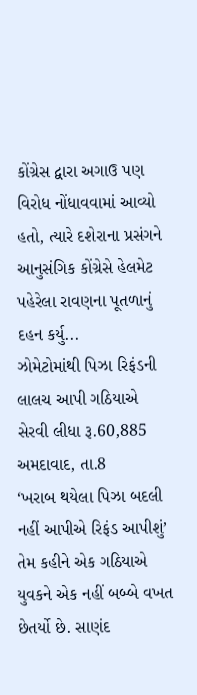કોંગ્રેસ દ્વારા અગાઉ પણ વિરોધ નોંધાવવામાં આવ્યો હતો, ત્યારે દશેરાના પ્રસંગને આનુસંગિક કોંગ્રેસે હેલમેટ પહેરેલા રાવણના પૂતળાનું દહન કર્યુ...
ઝોમેટોમાંથી પિઝા રિફંડની લાલચ આપી ગઠિયાએ સેરવી લીધા રૂ.60,885
અમદાવાદ, તા.8
‘ખરાબ થયેલા પિઝા બદલી નહીં આપીએ રિફંડ આપીશું’ તેમ કહીને એક ગઠિયાએ યુવકને એક નહીં બબ્બે વખત છેતર્યો છે. સાણંદ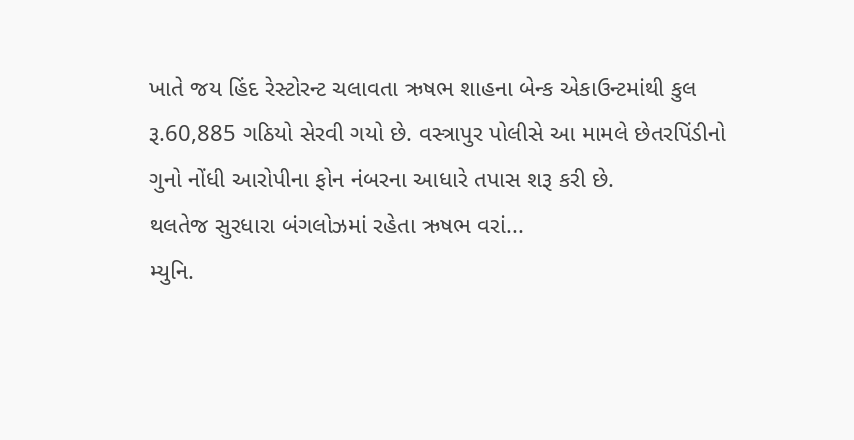ખાતે જય હિંદ રેસ્ટોરન્ટ ચલાવતા ઋષભ શાહના બેન્ક એકાઉન્ટમાંથી કુલ રૂ.60,885 ગઠિયો સેરવી ગયો છે. વસ્ત્રાપુર પોલીસે આ મામલે છેતરપિંડીનો ગુનો નોંધી આરોપીના ફોન નંબરના આધારે તપાસ શરૂ કરી છે.
થલતેજ સુરધારા બંગલોઝમાં રહેતા ઋષભ વરાં...
મ્યુનિ.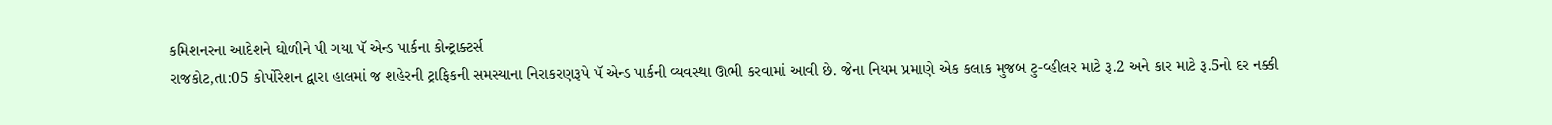કમિશનરના આદેશને ઘોળીને પી ગયા પૅ એન્ડ પાર્કના કોન્ટ્રાક્ટર્સ
રાજકોટ,તા:05 કોર્પોરેશન દ્વારા હાલમાં જ શહેરની ટ્રાફિકની સમસ્યાના નિરાકરણરૂપે પૅ એન્ડ પાર્કની વ્યવસ્થા ઊભી કરવામાં આવી છે. જેના નિયમ પ્રમાણે એક કલાક મુજબ ટુ-વ્હીલર માટે રૂ.2 અને કાર માટે રૂ.5નો દર નક્કી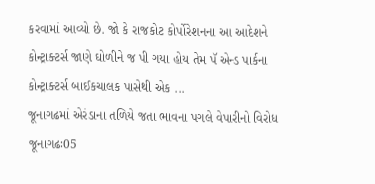કરવામાં આવ્યો છે. જો કે રાજકોટ કોર્પોરેશનના આ આદેશને કોન્ટ્રાક્ટર્સ જાણે ઘોળીને જ પી ગયા હોય તેમ પૅ એન્ડ પાર્કના કોન્ટ્રાક્ટર્સ બાઈકચાલક પાસેથી એક ...
જૂનાગઢમાં એરંડાના તળિયે જતા ભાવના પગલે વેપારીનો વિરોધ
જૂનાગઢઃ05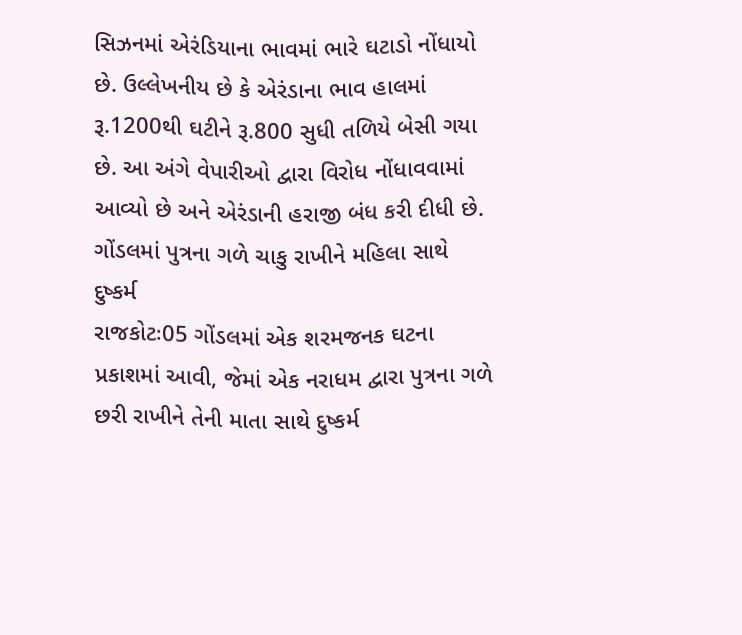સિઝનમાં એરંડિયાના ભાવમાં ભારે ઘટાડો નોંધાયો છે. ઉલ્લેખનીય છે કે એરંડાના ભાવ હાલમાં રૂ.1200થી ઘટીને રૂ.800 સુધી તળિયે બેસી ગયા છે. આ અંગે વેપારીઓ દ્વારા વિરોધ નોંધાવવામાં આવ્યો છે અને એરંડાની હરાજી બંધ કરી દીધી છે.
ગોંડલમાં પુત્રના ગળે ચાકુ રાખીને મહિલા સાથે દુષ્કર્મ
રાજકોટઃ05 ગોંડલમાં એક શરમજનક ઘટના પ્રકાશમાં આવી, જેમાં એક નરાધમ દ્વારા પુત્રના ગળે છરી રાખીને તેની માતા સાથે દુષ્કર્મ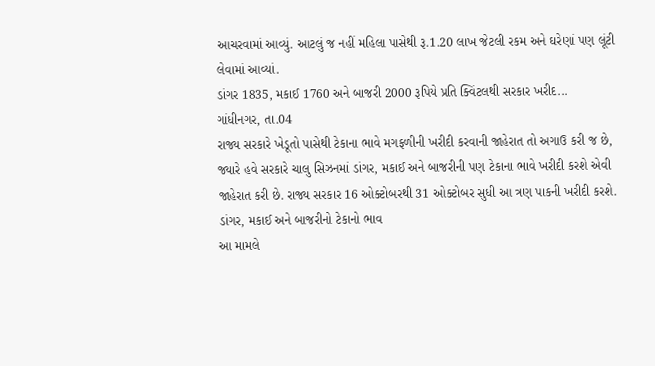આચરવામાં આવ્યું. આટલું જ નહીં મહિલા પાસેથી રૂ.1.20 લાખ જેટલી રકમ અને ઘરેણાં પણ લૂંટી લેવામાં આવ્યાં.
ડાંગર 1835, મકાઈ 1760 અને બાજરી 2000 રૂપિયે પ્રતિ ક્વિંટલથી સરકાર ખરીદ...
ગાંધીનગર, તા.04
રાજ્ય સરકારે ખેડૂતો પાસેથી ટેકાના ભાવે મગફળીની ખરીદી કરવાની જાહેરાત તો અગાઉ કરી જ છે, જ્યારે હવે સરકારે ચાલુ સિઝનમાં ડાંગર, મકાઈ અને બાજરીની પણ ટેકાના ભાવે ખરીદી કરશે એવી જાહેરાત કરી છે. રાજ્ય સરકાર 16 ઓક્ટોબરથી 31 ઓક્ટોબર સુધી આ ત્રણ પાકની ખરીદી કરશે.
ડાંગર, મકાઈ અને બાજરીનો ટેકાનો ભાવ
આ મામલે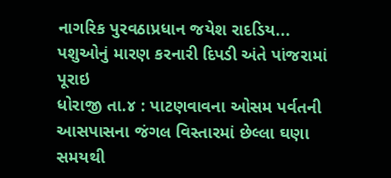નાગરિક પુરવઠાપ્રધાન જયેશ રાદડિય...
પશુઓનું મારણ કરનારી દિપડી અંતે પાંજરામાં પૂરાઇ
ધોરાજી તા.૪ : પાટણવાવના ઓસમ પર્વતની આસપાસના જંગલ વિસ્તારમાં છેલ્લા ઘણા સમયથી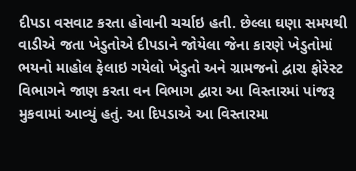દીપડા વસવાટ કરતા હોવાની ચર્ચાઇ હતી. છેલ્લા ઘણા સમયથી વાડીએ જતા ખેડુતોએ દીપડાને જોયેલા જેના કારણે ખેડુતોમાં ભયનો માહોલ ફેલાઇ ગયેલો ખેડુતો અને ગ્રામજનો દ્વારા ફોરેસ્ટ વિભાગને જાણ કરતા વન વિભાગ દ્વારા આ વિસ્તારમાં પાંજરૂ મુકવામાં આવ્યું હતું. આ દિપડાએ આ વિસ્તારમા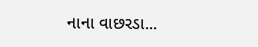નાના વાછરડા...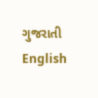ગુજરાતી
English